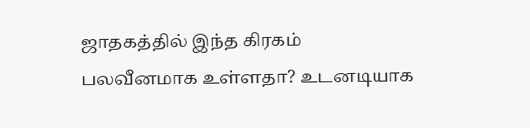ஜாதகத்தில் இந்த கிரகம் பலவீனமாக உள்ளதா? உடனடியாக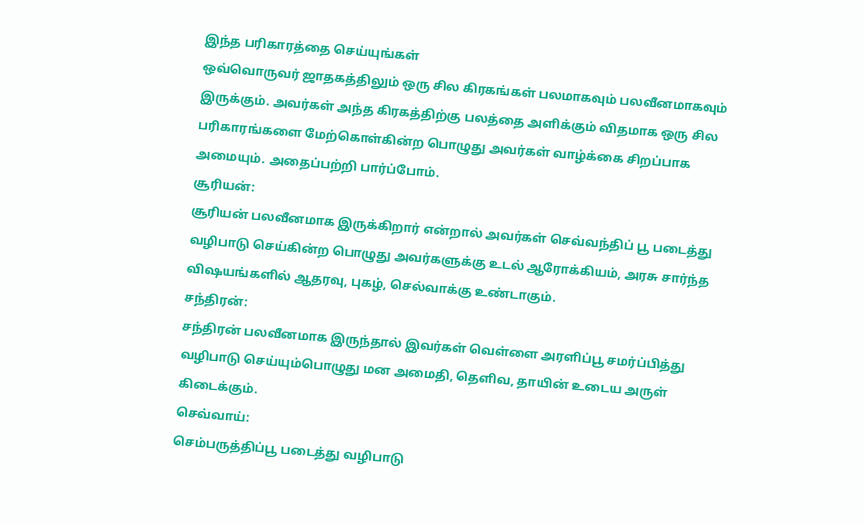இந்த பரிகாரத்தை செய்யுங்கள்
ஒவ்வொருவர் ஜாதகத்திலும் ஒரு சில கிரகங்கள் பலமாகவும் பலவீனமாகவும் இருக்கும். அவர்கள் அந்த கிரகத்திற்கு பலத்தை அளிக்கும் விதமாக ஒரு சில பரிகாரங்களை மேற்கொள்கின்ற பொழுது அவர்கள் வாழ்க்கை சிறப்பாக அமையும். அதைப்பற்றி பார்ப்போம்.
சூரியன்:
சூரியன் பலவீனமாக இருக்கிறார் என்றால் அவர்கள் செவ்வந்திப் பூ படைத்து வழிபாடு செய்கின்ற பொழுது அவர்களுக்கு உடல் ஆரோக்கியம், அரசு சார்ந்த விஷயங்களில் ஆதரவு, புகழ், செல்வாக்கு உண்டாகும்.
சந்திரன்:
சந்திரன் பலவீனமாக இருந்தால் இவர்கள் வெள்ளை அரளிப்பூ சமர்ப்பித்து வழிபாடு செய்யும்பொழுது மன அமைதி, தெளிவ, தாயின் உடைய அருள் கிடைக்கும்.
செவ்வாய்:
செம்பருத்திப்பூ படைத்து வழிபாடு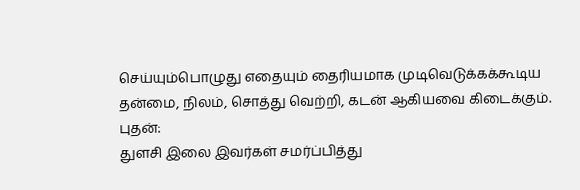செய்யும்பொழுது எதையும் தைரியமாக முடிவெடுக்கக்கூடிய தன்மை, நிலம், சொத்து வெற்றி, கடன் ஆகியவை கிடைக்கும்.
புதன்:
துளசி இலை இவர்கள் சமர்ப்பித்து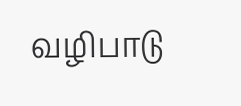வழிபாடு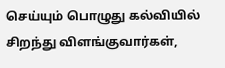செய்யும் பொழுது கல்வியில் சிறந்து விளங்குவார்கள்,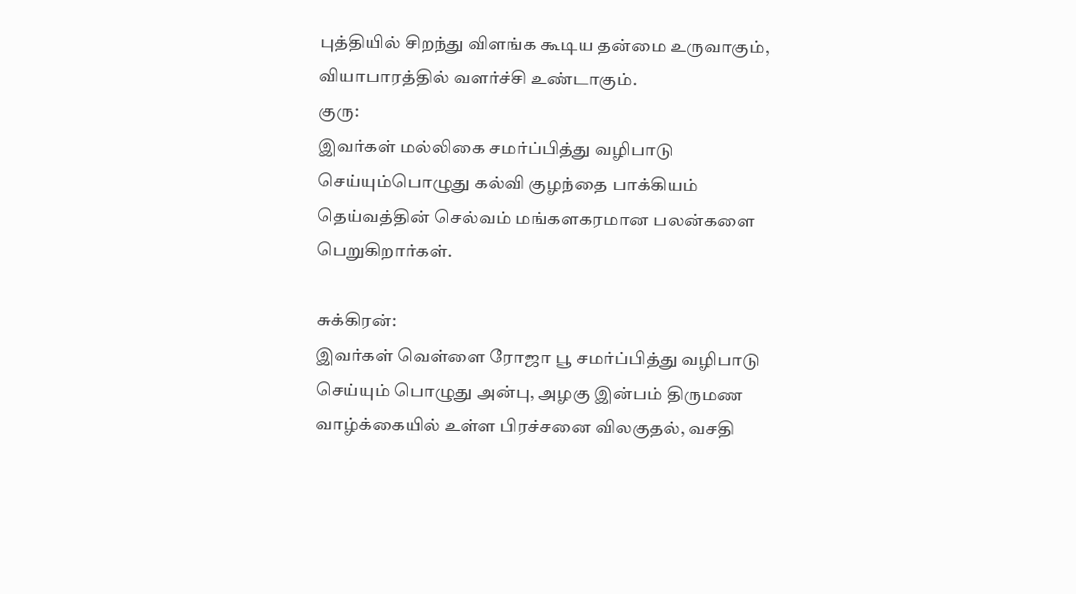புத்தியில் சிறந்து விளங்க கூடிய தன்மை உருவாகும், வியாபாரத்தில் வளர்ச்சி உண்டாகும்.
குரு:
இவர்கள் மல்லிகை சமர்ப்பித்து வழிபாடு செய்யும்பொழுது கல்வி குழந்தை பாக்கியம் தெய்வத்தின் செல்வம் மங்களகரமான பலன்களை பெறுகிறார்கள்.

சுக்கிரன்:
இவர்கள் வெள்ளை ரோஜா பூ சமர்ப்பித்து வழிபாடு செய்யும் பொழுது அன்பு, அழகு இன்பம் திருமண வாழ்க்கையில் உள்ள பிரச்சனை விலகுதல், வசதி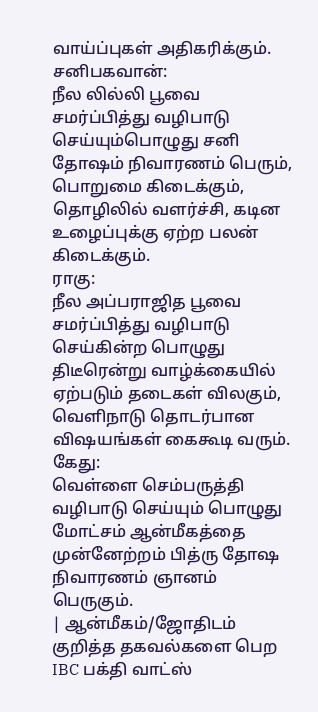வாய்ப்புகள் அதிகரிக்கும்.
சனிபகவான்:
நீல லில்லி பூவை சமர்ப்பித்து வழிபாடு செய்யும்பொழுது சனி தோஷம் நிவாரணம் பெரும், பொறுமை கிடைக்கும், தொழிலில் வளர்ச்சி, கடின உழைப்புக்கு ஏற்ற பலன் கிடைக்கும்.
ராகு:
நீல அப்பராஜித பூவை சமர்ப்பித்து வழிபாடு செய்கின்ற பொழுது திடீரென்று வாழ்க்கையில் ஏற்படும் தடைகள் விலகும், வெளிநாடு தொடர்பான விஷயங்கள் கைகூடி வரும்.
கேது:
வெள்ளை செம்பருத்தி வழிபாடு செய்யும் பொழுது மோட்சம் ஆன்மீகத்தை முன்னேற்றம் பித்ரு தோஷ நிவாரணம் ஞானம் பெருகும்.
| ஆன்மீகம்/ஜோதிடம் குறித்த தகவல்களை பெற IBC பக்தி வாட்ஸ்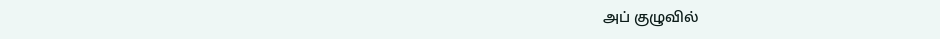அப் குழுவில்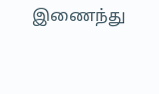இணைந்து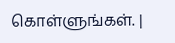கொள்ளுங்கள். |